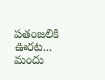పతంజలికి ఊరట... మందు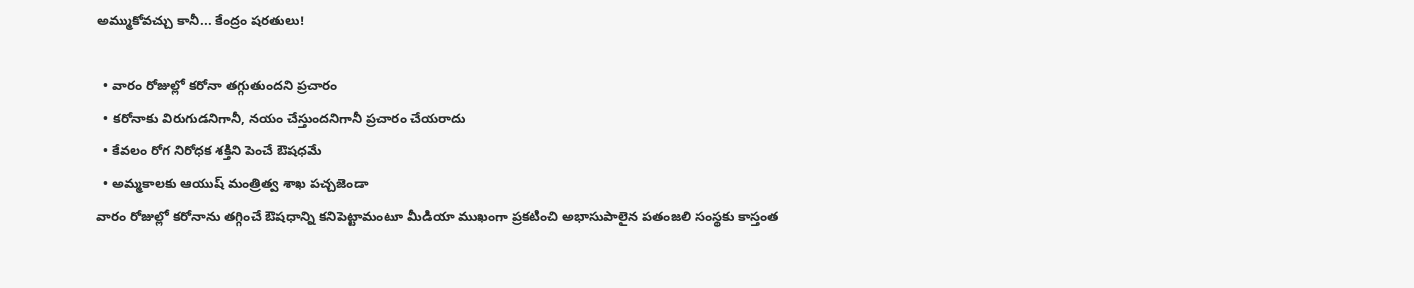అమ్ముకోవచ్చు కానీ... కేంద్రం షరతులు!

  • వారం రోజుల్లో కరోనా తగ్గుతుందని ప్రచారం
  • కరోనాకు విరుగుడనిగానీ, నయం చేస్తుందనిగానీ ప్రచారం చేయరాదు
  • కేవలం రోగ నిరోధక శక్తిని పెంచే ఔషధమే
  • అమ్మకాలకు ఆయుష్ మంత్రిత్వ శాఖ పచ్చజెండా
వారం రోజుల్లో కరోనాను తగ్గించే ఔషధాన్ని కనిపెట్టామంటూ మీడియా ముఖంగా ప్రకటించి అభాసుపాలైన పతంజలి సంస్థకు కాస్తంత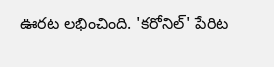ఊరట లభించింది. 'కరోనిల్' పేరిట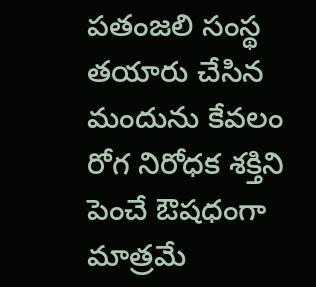పతంజలి సంస్థ తయారు చేసిన మందును కేవలం రోగ నిరోధక శక్తిని పెంచే ఔషధంగా మాత్రమే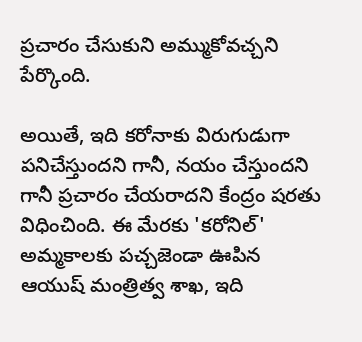ప్రచారం చేసుకుని అమ్ముకోవచ్చని పేర్కొంది.

అయితే, ఇది కరోనాకు విరుగుడుగా పనిచేస్తుందని గానీ, నయం చేస్తుందని గానీ ప్రచారం చేయరాదని కేంద్రం షరతు విధించింది. ఈ మేరకు 'కరోనిల్' అమ్మకాలకు పచ్చజెండా ఊపిన ఆయుష్ మంత్రిత్వ శాఖ, ఇది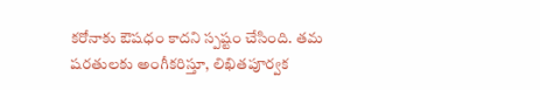కరోనాకు ఔషధం కాదని స్పష్టం చేసింది. తమ షరతులకు అంగీకరిస్తూ, లిఖితపూర్వక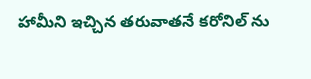హామీని ఇచ్చిన తరువాతనే కరోనిల్ ను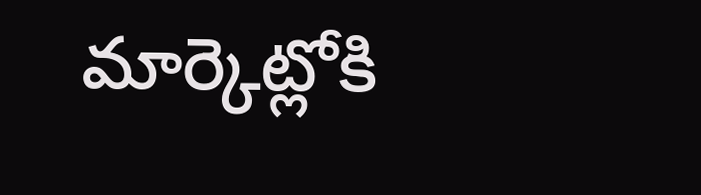మార్కెట్లోకి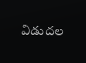విడుదల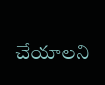చేయాలని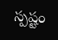స్పష్టం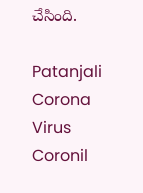చేసింది.

Patanjali
Corona Virus
Coronil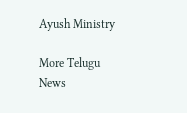Ayush Ministry

More Telugu News